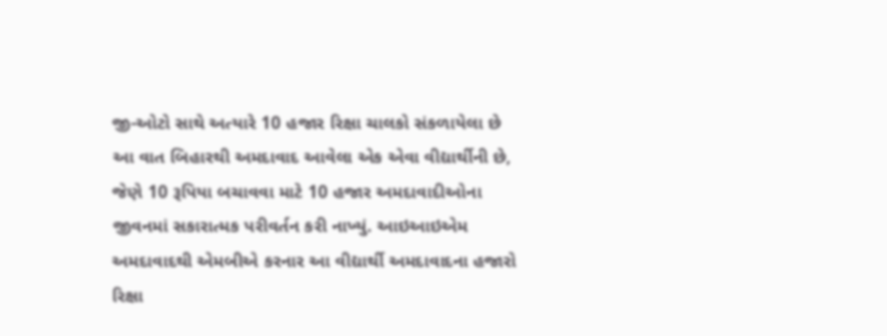જી-ઓટો સાથે અત્યારે 10 હજાર રિક્ષા ચાલકો સંકળાયેલા છે
આ વાત બિહારથી અમદાવાદ આવેલા એક એવા વીદ્યાર્થીની છે, જેણે 10 રૂપિયા બચાવવા માટે 10 હજાર અમદાવાદીઓના જીવનમાં સકારાત્મક પરીવર્તન કરી નાખ્યું. આઇઆઇએમ અમદાવાદથી એમબીએ કરનાર આ વીદ્યાર્થી અમદાવાદના હજારો રિક્ષા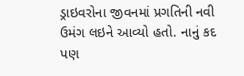ડ્રાઇવરોના જીવનમાં પ્રગતિની નવી ઉમંગ લઇને આવ્યો હતો. નાનું કદ પણ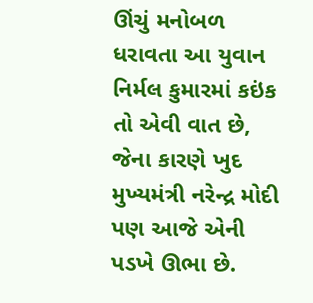ઊંચું મનોબળ ધરાવતા આ યુવાન નિર્મલ કુમારમાં કઇંક તો એવી વાત છે, જેના કારણે ખુદ મુખ્યમંત્રી નરેન્દ્ર મોદી પણ આજે એની પડખે ઊભા છે.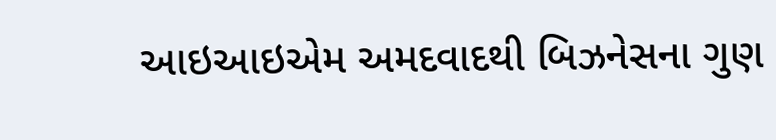આઇઆઇએમ અમદવાદથી બિઝનેસના ગુણ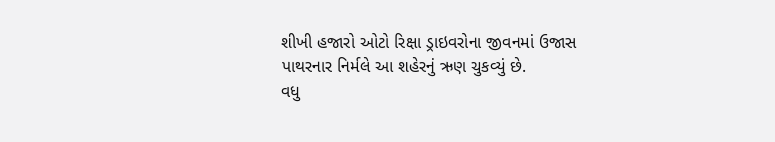શીખી હજારો ઓટો રિક્ષા ડ્રાઇવરોના જીવનમાં ઉજાસ પાથરનાર નિર્મલે આ શહેરનું ઋણ ચુકવ્યું છે.
વધુ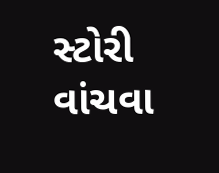સ્ટોરી વાંચવા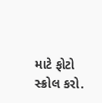માટે ફોટો સ્ક્રોલ કરો.